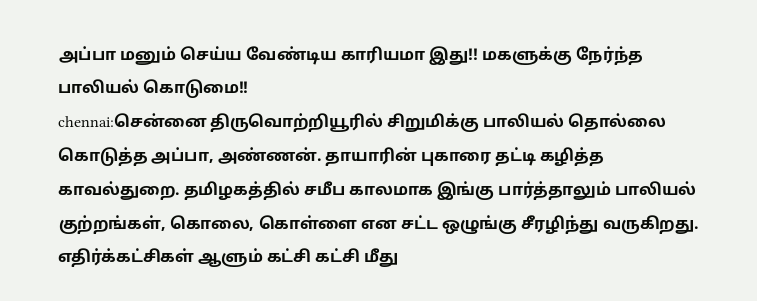அப்பா மனும் செய்ய வேண்டிய காரியமா இது!! மகளுக்கு நேர்ந்த பாலியல் கொடுமை!!
chennai:சென்னை திருவொற்றியூரில் சிறுமிக்கு பாலியல் தொல்லை கொடுத்த அப்பா, அண்ணன். தாயாரின் புகாரை தட்டி கழித்த காவல்துறை. தமிழகத்தில் சமீப காலமாக இங்கு பார்த்தாலும் பாலியல் குற்றங்கள், கொலை, கொள்ளை என சட்ட ஒழுங்கு சீரழிந்து வருகிறது. எதிர்க்கட்சிகள் ஆளும் கட்சி கட்சி மீது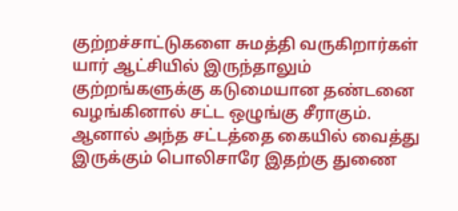குற்றச்சாட்டுகளை சுமத்தி வருகிறார்கள் யார் ஆட்சியில் இருந்தாலும் குற்றங்களுக்கு கடுமையான தண்டனை வழங்கினால் சட்ட ஒழுங்கு சீராகும். ஆனால் அந்த சட்டத்தை கையில் வைத்து இருக்கும் பொலிசாரே இதற்கு துணை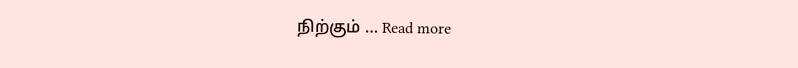நிற்கும் … Read more